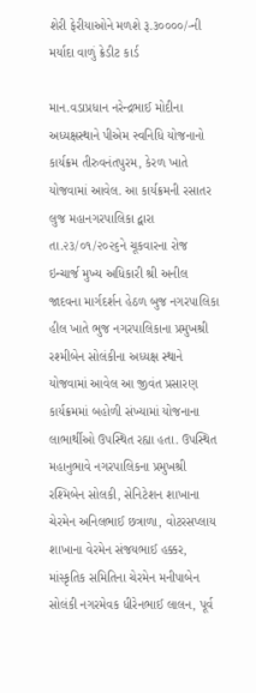શેરી ફેરીયાઓને મળશે રૂ.૩૦૦૦૦/-ની મર્યાદા વાળું ક્રેડીટ કાર્ડ

માન.વડાપ્રધાન નરેન્દ્રભાઈ મોદીના અધ્યક્ષસ્થાને પીએમ સ્વનિધિ યોજનાનો કાર્યક્રમ તીરુવનંતપુરમ, કેરળ ખાતે યોજવામાં આવેલ. આ કાર્યક્રમની રસાતર લુજ મહાનગરપાલિકા દ્વારા તા.૨૩/૦૧/૨૦૨૬ને ચૂકવારના રોજ ઇન્ચાર્જ મુખ્ય અધિકારી શ્રી અનીલ જાદવના માર્ગદર્શન હેઠળ બુજ નગરપાલિકા હીલ ખાતે ભુજ નગરપાલિકાના પ્રમુખશ્રી રશ્મીબેન સોલંકીના અધ્યક્ષ સ્થાને યોજવામાં આવેલ આ જીવંત પ્રસારણ કાર્યક્રમમાં બહોળી સંખ્યામાં યોજનાના લાભાર્થીઓ ઉપસ્થિત રહ્યા હતા. ઉપસ્થિત મહાનુભાવે નગરપાલિકના પ્રમુખશ્રી રશ્મિબેન સોલકી, સેનિટેશન શાખાના ચેરમેન અનિલભાઈ છત્રાળા, વોટરસપ્લાય શાખાના વેરમેન સંજયભાઈ હક્કર, માંસ્કૃતિક સમિતિના ચેરમેન મનીપાબેન સોલંકી નગરમેવક ધીરેનભાઈ લાલન, પૂર્વ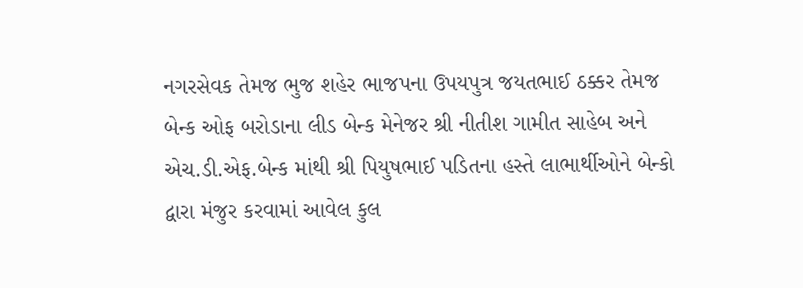નગરસેવક તેમજ ભુજ શહેર ભાજપના ઉપયપુત્ર જયતભાઈ ઠક્કર તેમજ બેન્ક ઓફ બરોડાના લીડ બેન્ક મેનેજર શ્રી નીતીશ ગામીત સાહેબ અને એચ.ડી.એફ.બેન્ક માંથી શ્રી પિયુષભાઈ પડિતના હસ્તે લાભાર્થીઓને બેન્કો દ્વારા મંજુર કરવામાં આવેલ કુલ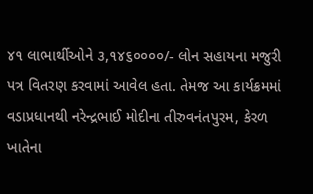૪૧ લાભાર્થીઓને ૩,૧૪૬૦૦૦૦/- લોન સહાયના મજુરી પત્ર વિતરણ કરવામાં આવેલ હતા. તેમજ આ કાર્યક્રમમાં વડાપ્રધાનથી નરેન્દ્રભાઈ મોદીના તીરુવનંતપુરમ, કેરળ ખાતેના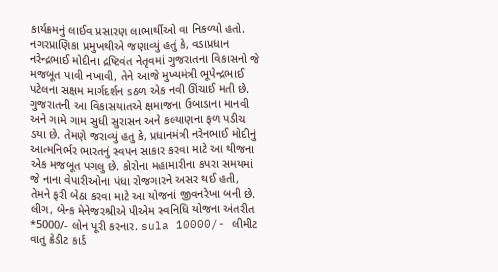કાર્યક્રમનું લાઈવ પ્રસારણ લાભાર્થીઓ વા નિકળ્યો હતો.
નગરપ્રાણિકા પ્રમુખથીએ જણાવ્યું હતું કે, વડાપ્રધાન નરેન્દ્રભાઈ મોદીના દ્રષ્ટિવંત નેતૃવમાં ગુજરાતના વિકાસનો જે મજબૂત પાવી નખાવી, તેને આજે મુખ્યમંત્રી ભૂપેન્દ્રભાઈ પટેલના સક્ષમ માર્ગદર્શન sઠળ એક નવી ઊંચાઈ મતી છે. ગુજરાતની આ વિકાસયાતએ ક્ષમાજના ઉબાડાના માનવી અને ગામે ગામ સુધી સુરાસન અને કલ્યાણના ફળ પડીચ ડયા છે. તેમણે જરાવ્યું હતુ કે, પ્રધાનમંત્રી નરેનભાઈ મોદીનું આત્મનિર્ભર ભારતનું સ્વપન સાકાર કરવા માટે આ થીજના એક મજબૂત પગલુ છે. કોરોના મહામારીના કપરા સમયમાં જે નાના વેપારીઓના પંધા રોજગારને અસર થઈ હતી, તેમને ફરી બેઠા કરવા માટે આ યોજનાં જીવનરેખા બની છે.
લીગ, બેન્ક મેનેજરશ્રીએ પીએમ સ્વનિધિ યોજના અંતરીત *5000/- લોન પૂરી કરનાર. sula 10000/- લીમીટ વાતુ ક્રેડીટ કાર્ડ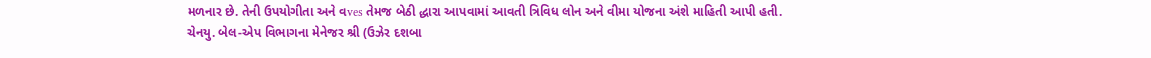મળનાર છે. તેની ઉપયોગીતા અને વves તેમજ બેઠી દ્ધારા આપવામાં આવતી ત્રિવિધ લોન અને વીમા યોજના અંશે માહિતી આપી હતી.
ચેનયુ. બેલ-એપ વિભાગના મેનેજર શ્રી (ઉઝેર દશબા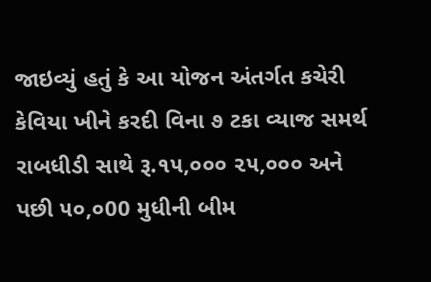જાઇવ્યું હતું કે આ યોજન અંતર્ગત કચેરી કેવિયા ખીને કરદી વિના ૭ ટકા વ્યાજ સમર્થ રાબધીડી સાથે રૂ.૧૫,૦૦૦ ૨૫,૦૦૦ અને પછી ૫૦,૦00 મુધીની બીમ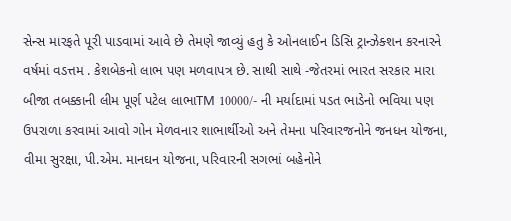સેન્સ મારફતે પૂરી પાડવામાં આવે છે તેમણે જાવ્યું હતુ કે ઓનલાઈન ડિસિ ટ્રાન્ઝેક્શન કરનારને વર્ષમાં વડત્તમ . કેશબેકનો લાભ પણ મળવાપત્ર છે. સાથી સાથે -જેતરમાં ભારત સરકાર મારા બીજા તબક્કાની લીમ પૂર્ણ પટેલ લાભાTM 10000/- ની મર્યાદામાં પડત ભાડેનો ભવિયા પણ ઉપરાળા કરવામાં આવો ગોન મેળવનાર શાભાર્થીઓ અને તેમના પરિવારજનોને જનધન યોજના, વીમા સુરક્ષા, પી.એમ. માનઘન યોજના, પરિવારની સગભાં બહેનોને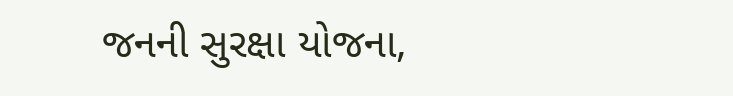જનની સુરક્ષા યોજના,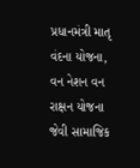પ્રધાનમંત્રી માતૃ વંદના યોજના, વન નેશન વન રાક્ષન યોજના જેવી સામાજિક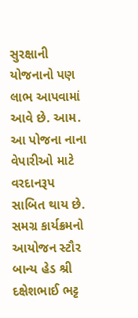સુરક્ષાની યોજનાનો પણ લાભ આપવામાં આવે છે. આમ. આ પોજના નાના વેપારીઓ માટે વરદાનરૂપ સાબિત થાય છે.
સમગ્ર કાર્યક્રમનો આયોજન સ્ટૌર બાન્ય હેડ શ્રી દક્ષેશભાઈ ભટ્ટ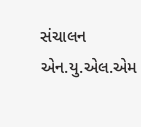સંચાલન એન.યુ.એલ.એમ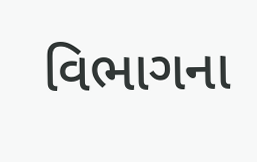વિભાગના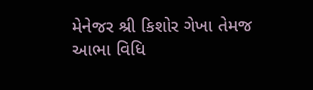મેનેજર શ્રી કિશોર ગેખા તેમજ આભા વિધિ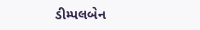ડીમ્પલબેન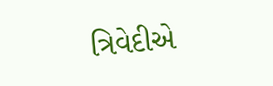ત્રિવેદીએ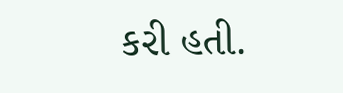કરી હતી.